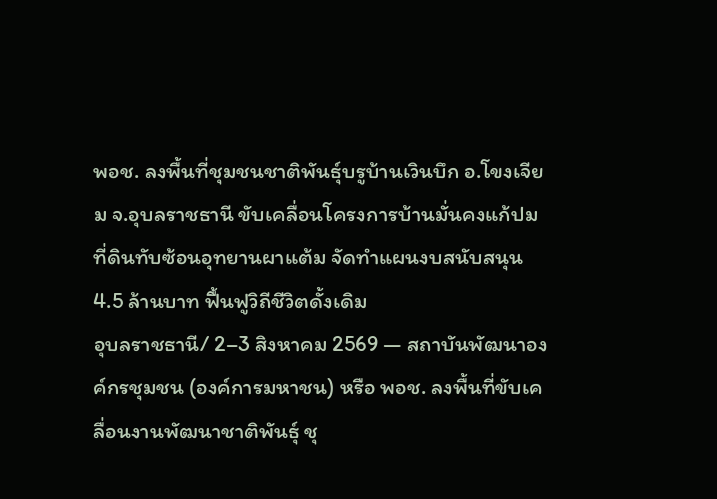พอช. ลงพื้นที่ชุมชนชาติพันธุ์บรูบ้านเวินบึก อ.โขงเจียม จ.อุบลราชธานี ขับเคลื่อนโครงการบ้านมั่นคงแก้ปมที่ดินทับซ้อนอุทยานผาแต้ม จัดทำแผนงบสนับสนุน 4.5 ล้านบาท ฟื้นฟูวิถีชีวิตดั้งเดิม
อุบลราชธานี/ 2–3 สิงหาคม 2569 — สถาบันพัฒนาองค์กรชุมชน (องค์การมหาชน) หรือ พอช. ลงพื้นที่ขับเคลื่อนงานพัฒนาชาติพันธุ์ ชุ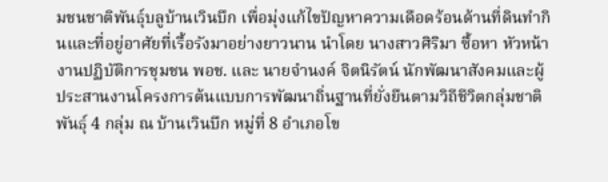มชนชาติพันธุ์บลูบ้านเวินบึก เพื่อมุ่งแก้ไขปัญหาความเดือดร้อนด้านที่ดินทำกินและที่อยู่อาศัยที่เรื้อรังมาอย่างยาวนาน นำโดย นางสาวศิริมา ซื้อหา หัวหน้างานปฏิบัติการชุมชน พอช. และ นายจำนงค์ จิตนิรัตน์ นักพัฒนาสังคมและผู้ประสานงานโครงการต้นแบบการพัฒนาถิ่นฐานที่ยั่งยืนตามวิถีชีวิตกลุ่มชาติพันธุ์ 4 กลุ่ม ณ บ้านเวินบึก หมู่ที่ 8 อำเภอโข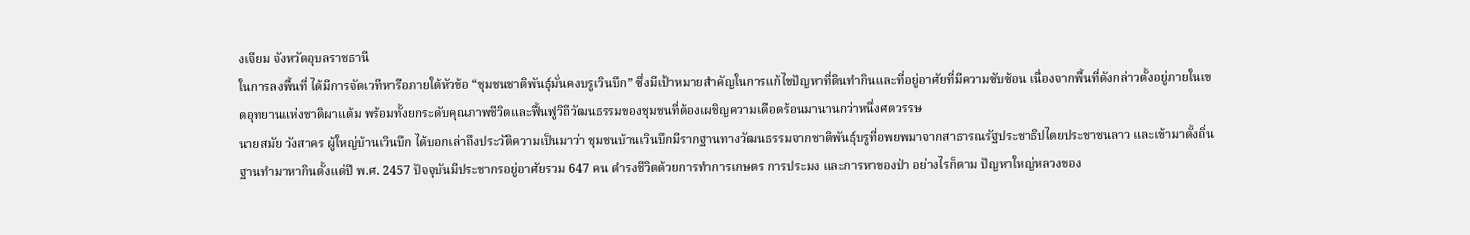งเจียม จังหวัดอุบลราชธานี
ในการลงพื้นที่ ได้มีการจัดเวทีหารือภายใต้หัวข้อ “ชุมชนชาติพันธุ์มั่นคงบรูเวินบึก” ซึ่งมีเป้าหมายสำคัญในการแก้ไขปัญหาที่ดินทำกินและที่อยู่อาศัยที่มีความซับซ้อน เนื่องจากพื้นที่ดังกล่าวตั้งอยู่ภายในเขตอุทยานแห่งชาติผาแต้ม พร้อมทั้งยกระดับคุณภาพชีวิตและฟื้นฟูวิถีวัฒนธรรมของชุมชนที่ต้องเผชิญความเดือดร้อนมานานกว่าหนึ่งศตวรรษ
นายสมัย วังสาคร ผู้ใหญ่บ้านเวินบึก ได้บอกเล่าถึงประวัติความเป็นมาว่า ชุมชนบ้านเวินบึกมีรากฐานทางวัฒนธรรมจากชาติพันธุ์บรูที่อพยพมาจากสาธารณรัฐประชาธิปไตยประชาชนลาว และเข้ามาตั้งถิ่นฐานทำมาหากินตั้งแต่ปี พ.ศ. 2457 ปัจจุบันมีประชากรอยู่อาศัยรวม 647 คน ดำรงชีวิตด้วยการทำการเกษตร การประมง และการหาของป่า อย่างไรก็ตาม ปัญหาใหญ่หลวงของ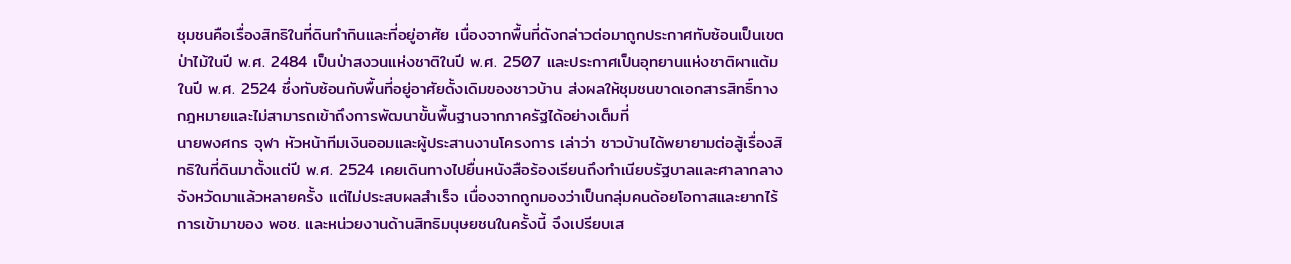ชุมชนคือเรื่องสิทธิในที่ดินทำกินและที่อยู่อาศัย เนื่องจากพื้นที่ดังกล่าวต่อมาถูกประกาศทับซ้อนเป็นเขตป่าไม้ในปี พ.ศ. 2484 เป็นป่าสงวนแห่งชาติในปี พ.ศ. 2507 และประกาศเป็นอุทยานแห่งชาติผาแต้มในปี พ.ศ. 2524 ซึ่งทับซ้อนกับพื้นที่อยู่อาศัยดั้งเดิมของชาวบ้าน ส่งผลให้ชุมชนขาดเอกสารสิทธิ์ทางกฎหมายและไม่สามารถเข้าถึงการพัฒนาขั้นพื้นฐานจากภาครัฐได้อย่างเต็มที่
นายพงศกร จุฬา หัวหน้าทีมเงินออมและผู้ประสานงานโครงการ เล่าว่า ชาวบ้านได้พยายามต่อสู้เรื่องสิทธิในที่ดินมาตั้งแต่ปี พ.ศ. 2524 เคยเดินทางไปยื่นหนังสือร้องเรียนถึงทำเนียบรัฐบาลและศาลากลางจังหวัดมาแล้วหลายครั้ง แต่ไม่ประสบผลสำเร็จ เนื่องจากถูกมองว่าเป็นกลุ่มคนด้อยโอกาสและยากไร้ การเข้ามาของ พอช. และหน่วยงานด้านสิทธิมนุษยชนในครั้งนี้ จึงเปรียบเส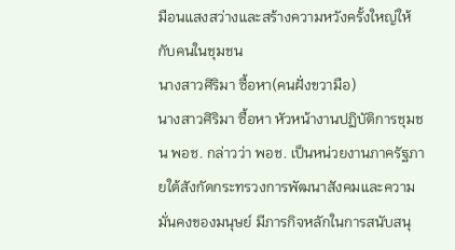มือนแสงสว่างและสร้างความหวังครั้งใหญ่ให้กับคนในชุมชน
นางสาวศิริมา ซื้อหา(คนฝั่งขวามือ)
นางสาวศิริมา ซื้อหา หัวหน้างานปฏิบัติการชุมชน พอช. กล่าวว่า พอช. เป็นหน่วยงานภาครัฐภายใต้สังกัดกระทรวงการพัฒนาสังคมและความมั่นคงของมนุษย์ มีภารกิจหลักในการสนับสนุ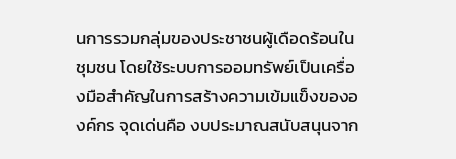นการรวมกลุ่มของประชาชนผู้เดือดร้อนในชุมชน โดยใช้ระบบการออมทรัพย์เป็นเครื่องมือสำคัญในการสร้างความเข้มแข็งขององค์กร จุดเด่นคือ งบประมาณสนับสนุนจาก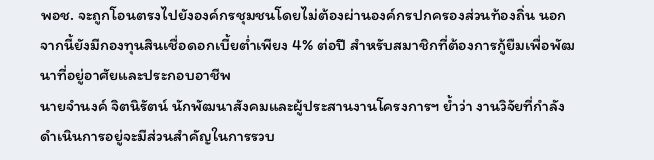พอช. จะถูกโอนตรงไปยังองค์กรชุมชนโดยไม่ต้องผ่านองค์กรปกครองส่วนท้องถิ่น นอกจากนี้ยังมีกองทุนสินเชื่อดอกเบี้ยต่ำเพียง 4% ต่อปี สำหรับสมาชิกที่ต้องการกู้ยืมเพื่อพัฒนาที่อยู่อาศัยและประกอบอาชีพ
นายจำนงค์ จิตนิรัตน์ นักพัฒนาสังคมและผู้ประสานงานโครงการฯ ย้ำว่า งานวิจัยที่กำลังดำเนินการอยู่จะมีส่วนสำคัญในการรวบ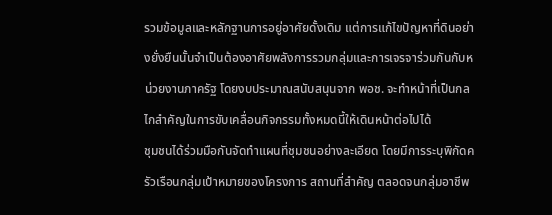รวมข้อมูลและหลักฐานการอยู่อาศัยดั้งเดิม แต่การแก้ไขปัญหาที่ดินอย่างยั่งยืนนั้นจำเป็นต้องอาศัยพลังการรวมกลุ่มและการเจรจาร่วมกันกับหน่วยงานภาครัฐ โดยงบประมาณสนับสนุนจาก พอช. จะทำหน้าที่เป็นกลไกสำคัญในการขับเคลื่อนกิจกรรมทั้งหมดนี้ให้เดินหน้าต่อไปได้
ชุมชนได้ร่วมมือกันจัดทำแผนที่ชุมชนอย่างละเอียด โดยมีการระบุพิกัดครัวเรือนกลุ่มเป้าหมายของโครงการ สถานที่สำคัญ ตลอดจนกลุ่มอาชีพ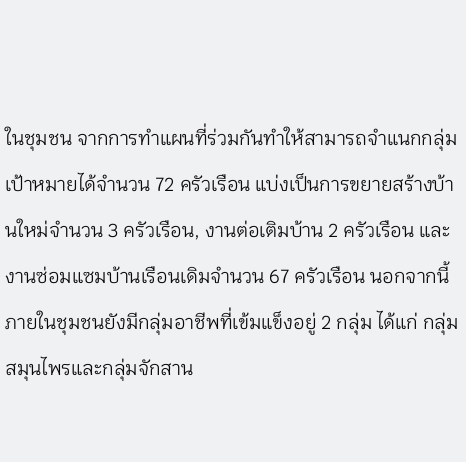ในชุมชน จากการทำแผนที่ร่วมกันทำให้สามารถจำแนกกลุ่มเป้าหมายได้จำนวน 72 ครัวเรือน แบ่งเป็นการขยายสร้างบ้านใหม่จำนวน 3 ครัวเรือน, งานต่อเติมบ้าน 2 ครัวเรือน และงานซ่อมแซมบ้านเรือนเดิมจำนวน 67 ครัวเรือน นอกจากนี้ ภายในชุมชนยังมีกลุ่มอาชีพที่เข้มแข็งอยู่ 2 กลุ่ม ได้แก่ กลุ่มสมุนไพรและกลุ่มจักสาน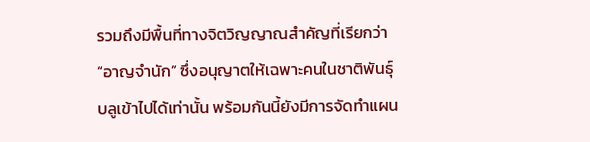รวมถึงมีพื้นที่ทางจิตวิญญาณสำคัญที่เรียกว่า “อาญจำนัก” ซึ่งอนุญาตให้เฉพาะคนในชาติพันธุ์บลูเข้าไปได้เท่านั้น พร้อมกันนี้ยังมีการจัดทำแผน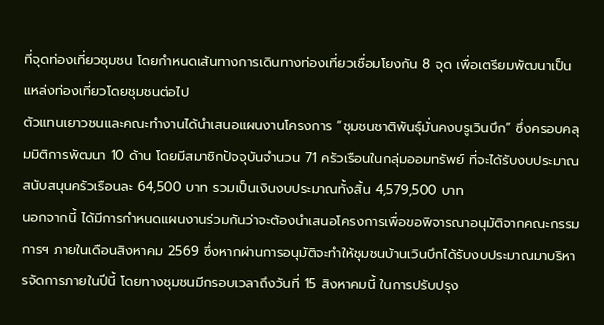ที่จุดท่องเที่ยวชุมชน โดยกำหนดเส้นทางการเดินทางท่องเที่ยวเชื่อมโยงกัน 8 จุด เพื่อเตรียมพัฒนาเป็นแหล่งท่องเที่ยวโดยชุมชนต่อไป
ตัวแทนเยาวชนและคณะทำงานได้นำเสนอแผนงานโครงการ “ชุมชนชาติพันธุ์มั่นคงบรูเวินบึก” ซึ่งครอบคลุมมิติการพัฒนา 10 ด้าน โดยมีสมาชิกปัจจุบันจำนวน 71 ครัวเรือนในกลุ่มออมทรัพย์ ที่จะได้รับงบประมาณสนับสนุนครัวเรือนละ 64,500 บาท รวมเป็นเงินงบประมาณทั้งสิ้น 4,579,500 บาท
นอกจากนี้ ได้มีการกำหนดแผนงานร่วมกันว่าจะต้องนำเสนอโครงการเพื่อขอพิจารณาอนุมัติจากคณะกรรมการฯ ภายในเดือนสิงหาคม 2569 ซึ่งหากผ่านการอนุมัติจะทำให้ชุมชนบ้านเวินบึกได้รับงบประมาณมาบริหารจัดการภายในปีนี้ โดยทางชุมชนมีกรอบเวลาถึงวันที่ 15 สิงหาคมนี้ ในการปรับปรุง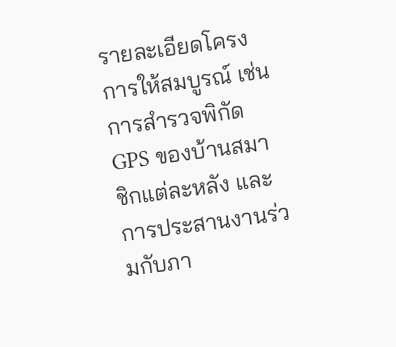รายละเอียดโครงการให้สมบูรณ์ เช่น การสำรวจพิกัด GPS ของบ้านสมาชิกแต่ละหลัง และการประสานงานร่วมกับภา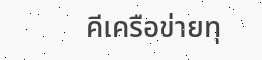คีเครือข่ายทุ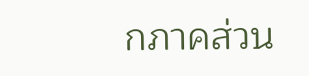กภาคส่วน